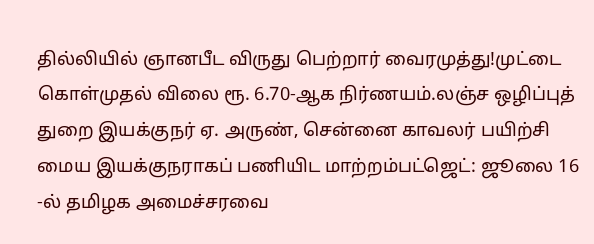தில்லியில் ஞானபீட விருது பெற்றார் வைரமுத்து!முட்டை கொள்முதல் விலை ரூ. 6.70-ஆக நிர்ணயம்.லஞ்ச ஒழிப்புத் துறை இயக்குநர் ஏ. அருண், சென்னை காவலர் பயிற்சி மைய இயக்குநராகப் பணியிட மாற்றம்பட்ஜெட்: ஜூலை 16 -ல் தமிழக அமைச்சரவை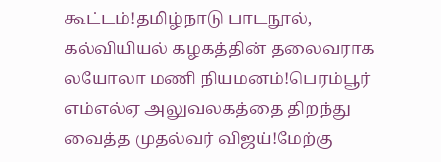கூட்டம்!தமிழ்நாடு பாடநூல், கல்வியியல் கழகத்தின் தலைவராக லயோலா மணி நியமனம்!பெரம்பூர் எம்எல்ஏ அலுவலகத்தை திறந்து வைத்த முதல்வர் விஜய்!மேற்கு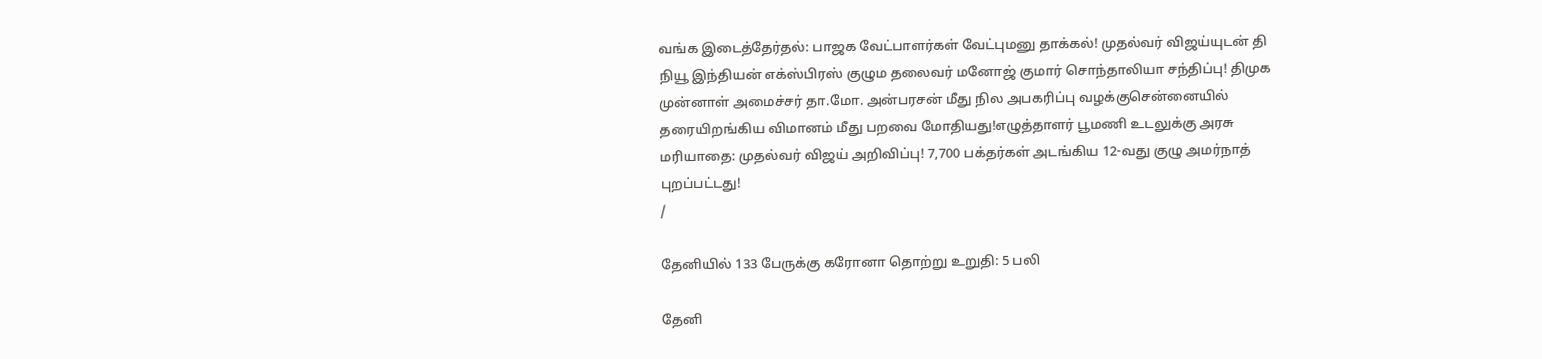வங்க இடைத்தேர்தல்: பாஜக வேட்பாளர்கள் வேட்புமனு தாக்கல்! முதல்வர் விஜய்யுடன் தி நியூ இந்தியன் எக்ஸ்பிரஸ் குழும தலைவர் மனோஜ் குமார் சொந்தாலியா சந்திப்பு! திமுக முன்னாள் அமைச்சர் தா.மோ. அன்பரசன் மீது நில அபகரிப்பு வழக்குசென்னையில் தரையிறங்கிய விமானம் மீது பறவை மோதியது!எழுத்தாளர் பூமணி உடலுக்கு அரசு மரியாதை: முதல்வர் விஜய் அறிவிப்பு! 7,700 பக்தர்கள் அடங்கிய 12-வது குழு அமர்நாத் புறப்பட்டது!
/

தேனியில் 133 பேருக்கு கரோனா தொற்று உறுதி: 5 பலி

தேனி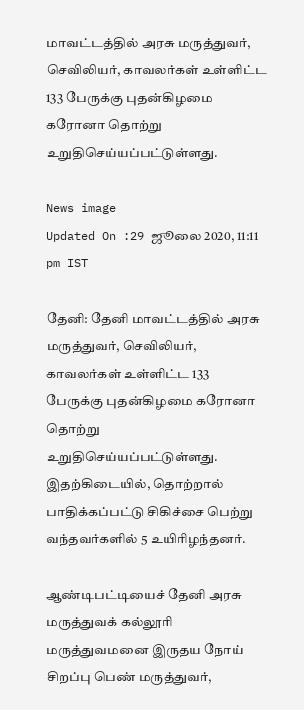மாவட்டத்தில் அரசு மருத்துவர், செவிலியர், காவலர்கள் உள்ளிட்ட 133 பேருக்கு புதன்கிழமை கரோனா தொற்று உறுதிசெய்யப்பட்டுள்ளது.

News image
Updated On :29 ஜூலை 2020, 11:11 pm IST

தேனி: தேனி மாவட்டத்தில் அரசு மருத்துவர், செவிலியர், காவலர்கள் உள்ளிட்ட 133 பேருக்கு புதன்கிழமை கரோனா தொற்று உறுதிசெய்யப்பட்டுள்ளது. இதற்கிடையில், தொற்றால் பாதிக்கப்பட்டு சிகிச்சை பெற்று வந்தவர்களில் 5 உயிரிழந்தனர்.

ஆண்டிபட்டியைச் தேனி அரசு மருத்துவக் கல்லூரி மருத்துவமனை இருதய நோய் சிறப்பு பெண் மருத்துவர்,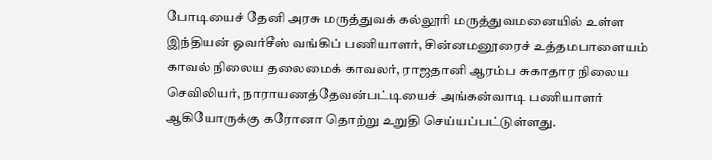போடியைச் தேனி அரசு மருத்துவக் கல்லூரி மருத்துவமனையில் உள்ள இந்தியன் ஓவர்சீஸ் வங்கிப் பணியாளர், சின்னமனூரைச் உத்தமபாளையம் காவல் நிலைய தலைமைக் காவலர், ராஜதானி ஆரம்ப சுகாதார நிலைய செவிலியர், நாராயணத்தேவன்பட்டியைச் அங்கன்வாடி பணியாளர் ஆகியோருக்கு கரோனா தொற்று உறுதி செய்யப்பட்டுள்ளது.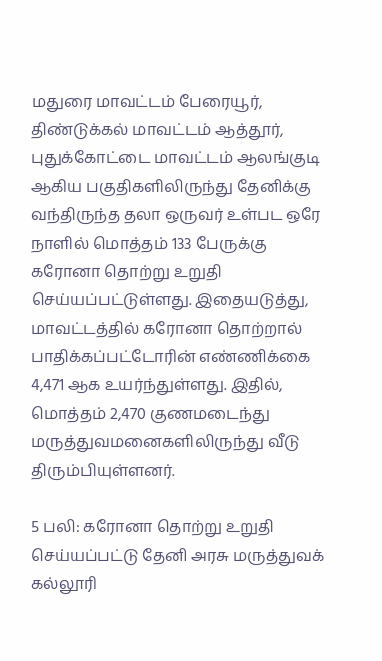மதுரை மாவட்டம் பேரையூர், திண்டுக்கல் மாவட்டம் ஆத்தூர், புதுக்கோட்டை மாவட்டம் ஆலங்குடி ஆகிய பகுதிகளிலிருந்து தேனிக்கு வந்திருந்த தலா ஒருவர் உள்பட ஒரே நாளில் மொத்தம் 133 பேருக்கு கரோனா தொற்று உறுதி செய்யப்பட்டுள்ளது. இதையடுத்து, மாவட்டத்தில் கரோனா தொற்றால் பாதிக்கப்பட்டோரின் எண்ணிக்கை 4,471 ஆக உயர்ந்துள்ளது. இதில், மொத்தம் 2,470 குணமடைந்து மருத்துவமனைகளிலிருந்து வீடு திரும்பியுள்ளனர்.

5 பலி: கரோனா தொற்று உறுதி செய்யப்பட்டு தேனி அரசு மருத்துவக் கல்லூரி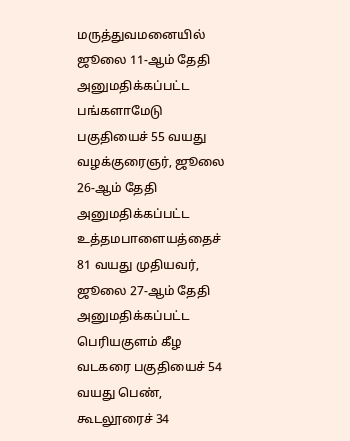மருத்துவமனையில் ஜூலை 11-ஆம் தேதி அனுமதிக்கப்பட்ட பங்களாமேடு பகுதியைச் 55 வயது வழக்குரைஞர், ஜூலை 26-ஆம் தேதி அனுமதிக்கப்பட்ட உத்தமபாளையத்தைச் 81 வயது முதியவர், ஜூலை 27-ஆம் தேதி அனுமதிக்கப்பட்ட பெரியகுளம் கீழ வடகரை பகுதியைச் 54 வயது பெண், கூடலூரைச் 34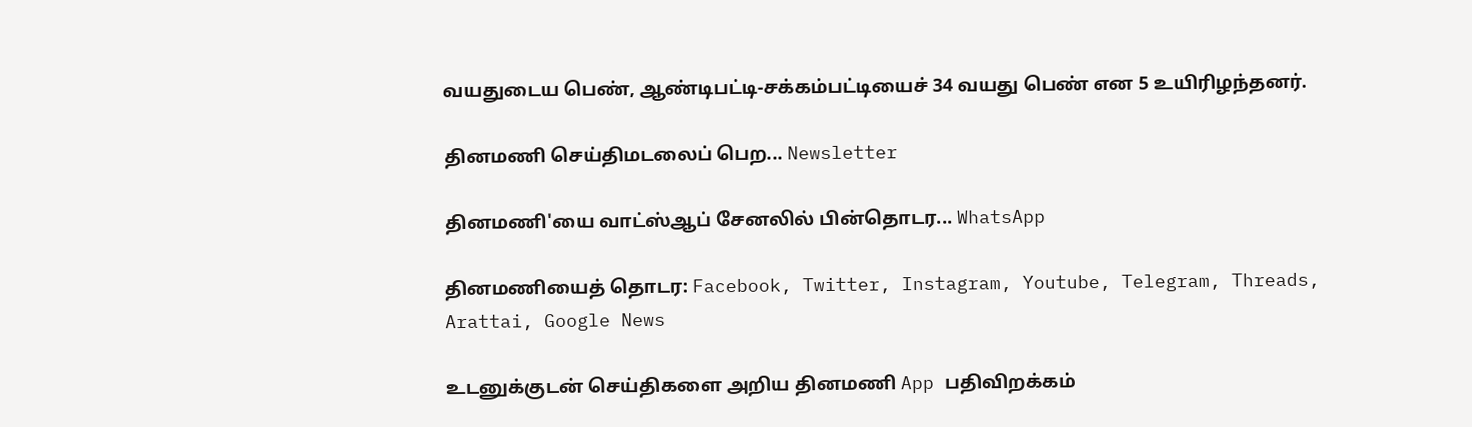வயதுடைய பெண், ஆண்டிபட்டி-சக்கம்பட்டியைச் 34 வயது பெண் என 5 உயிரிழந்தனர்.

தினமணி செய்திமடலைப் பெற... Newsletter

தினமணி'யை வாட்ஸ்ஆப் சேனலில் பின்தொடர... WhatsApp

தினமணியைத் தொடர: Facebook, Twitter, Instagram, Youtube, Telegram, Threads, Arattai, Google News

உடனுக்குடன் செய்திகளை அறிய தினமணி App பதிவிறக்கம்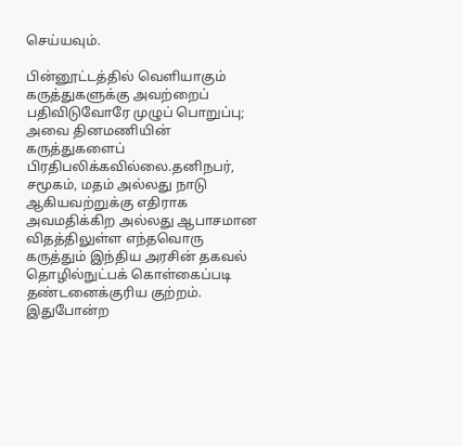செய்யவும்.

பின்னூட்டத்தில் வெளியாகும் கருத்துகளுக்கு அவற்றைப் பதிவிடுவோரே முழுப் பொறுப்பு; அவை தினமணியின் கருத்துகளைப் பிரதிபலிக்கவில்லை.தனிநபர், சமூகம், மதம் அல்லது நாடு ஆகியவற்றுக்கு எதிராக அவமதிக்கிற அல்லது ஆபாசமான விதத்திலுள்ள எந்தவொரு கருத்தும் இந்திய அரசின் தகவல் தொழில்நுட்பக் கொள்கைப்படி தண்டனைக்குரிய குற்றம். இதுபோன்ற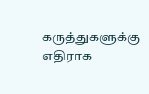கருத்துகளுக்கு எதிராக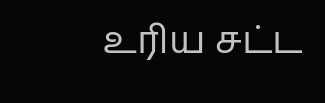உரிய சட்ட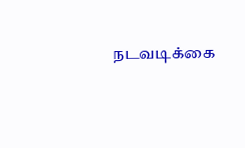நடவடிக்கை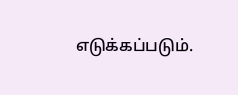எடுக்கப்படும்.